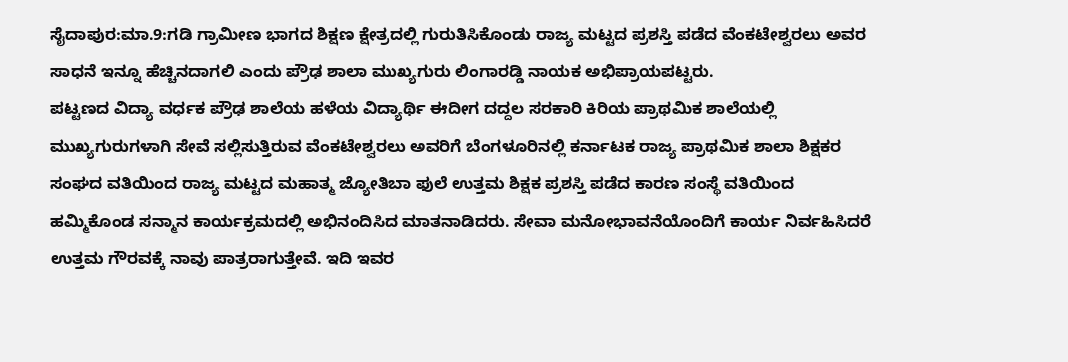ಸೈದಾಪುರ:ಮಾ.9:ಗಡಿ ಗ್ರಾಮೀಣ ಭಾಗದ ಶಿಕ್ಷಣ ಕ್ಷೇತ್ರದಲ್ಲಿ ಗುರುತಿಸಿಕೊಂಡು ರಾಜ್ಯ ಮಟ್ಟದ ಪ್ರಶಸ್ತಿ ಪಡೆದ ವೆಂಕಟೇಶ್ವರಲು ಅವರ ಸಾಧನೆ ಇನ್ನೂ ಹೆಚ್ಚಿನದಾಗಲಿ ಎಂದು ಪ್ರೌಢ ಶಾಲಾ ಮುಖ್ಯಗುರು ಲಿಂಗಾರಡ್ಡಿ ನಾಯಕ ಅಭಿಪ್ರಾಯಪಟ್ಟರು.
ಪಟ್ಟಣದ ವಿದ್ಯಾ ವರ್ಧಕ ಪ್ರೌಢ ಶಾಲೆಯ ಹಳೆಯ ವಿದ್ಯಾರ್ಥಿ ಈದೀಗ ದದ್ದಲ ಸರಕಾರಿ ಕಿರಿಯ ಪ್ರಾಥಮಿಕ ಶಾಲೆಯಲ್ಲಿ ಮುಖ್ಯಗುರುಗಳಾಗಿ ಸೇವೆ ಸಲ್ಲಿಸುತ್ತಿರುವ ವೆಂಕಟೇಶ್ವರಲು ಅವರಿಗೆ ಬೆಂಗಳೂರಿನಲ್ಲಿ ಕರ್ನಾಟಕ ರಾಜ್ಯ ಪ್ರಾಥಮಿಕ ಶಾಲಾ ಶಿಕ್ಷಕರ ಸಂಘದ ವತಿಯಿಂದ ರಾಜ್ಯ ಮಟ್ಟದ ಮಹಾತ್ಮ ಜ್ಯೋತಿಬಾ ಫುಲೆ ಉತ್ತಮ ಶಿಕ್ಷಕ ಪ್ರಶಸ್ತಿ ಪಡೆದ ಕಾರಣ ಸಂಸ್ಥೆ ವತಿಯಿಂದ ಹಮ್ಮಿಕೊಂಡ ಸನ್ಮಾನ ಕಾರ್ಯಕ್ರಮದಲ್ಲಿ ಅಭಿನಂದಿಸಿದ ಮಾತನಾಡಿದರು. ಸೇವಾ ಮನೋಭಾವನೆಯೊಂದಿಗೆ ಕಾರ್ಯ ನಿರ್ವಹಿಸಿದರೆ ಉತ್ತಮ ಗೌರವಕ್ಕೆ ನಾವು ಪಾತ್ರರಾಗುತ್ತೇವೆ. ಇದಿ ಇವರ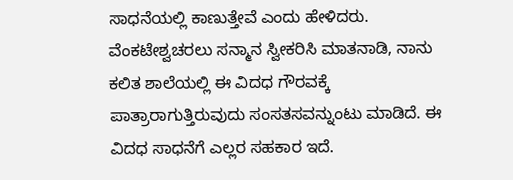ಸಾಧನೆಯಲ್ಲಿ ಕಾಣುತ್ತೇವೆ ಎಂದು ಹೇಳಿದರು.
ವೆಂಕಟೇಶ್ವಚರಲು ಸನ್ಮಾನ ಸ್ವೀಕರಿಸಿ ಮಾತನಾಡಿ, ನಾನು ಕಲಿತ ಶಾಲೆಯಲ್ಲಿ ಈ ವಿದಧ ಗೌರವಕ್ಕೆ ಪಾತ್ರಾರಾಗುತ್ತಿರುವುದು ಸಂಸತಸವನ್ನುಂಟು ಮಾಡಿದೆ. ಈ ವಿದಧ ಸಾಧನೆಗೆ ಎಲ್ಲರ ಸಹಕಾರ ಇದೆ.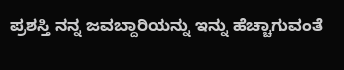ಪ್ರಶಸ್ತಿ ನನ್ನ ಜವಬ್ದಾರಿಯನ್ನು ಇನ್ನು ಹೆಚ್ಚಾಗುವಂತೆ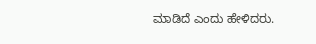ಮಾಡಿದೆ ಎಂದು ಹೇಳಿದರು.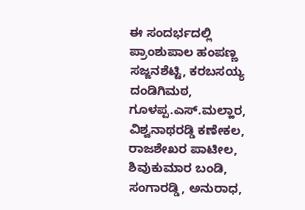ಈ ಸಂದರ್ಭದಲ್ಲಿ ಪ್ರಾಂಶುಪಾಲ ಹಂಪಣ್ಣ ಸಜ್ಜನಶೆಟ್ಟಿ, ಕರಬಸಯ್ಯ ದಂಡಿಗಿಮಠ, ಗೂಳಪ್ಪ.ಎಸ್.ಮಲ್ಹಾರ, ವಿಶ್ವನಾಥರಡ್ಡಿ ಕಣೇಕಲ, ರಾಜಶೇಖರ ಪಾಟೀಲ, ಶಿವುಕುಮಾರ ಬಂಡಿ, ಸಂಗಾರಡ್ಡಿ, ಅನುರಾಧ,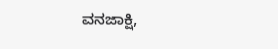ವನಜಾಕ್ಷಿ,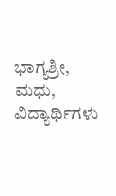ಭಾಗ್ಯಶ್ರೀ, ಮಧು, ವಿದ್ಯಾರ್ಥಿಗಳು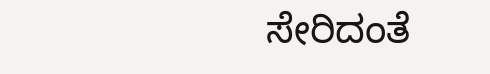ಸೇರಿದಂತೆ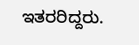ಇತರರಿದ್ದರು.